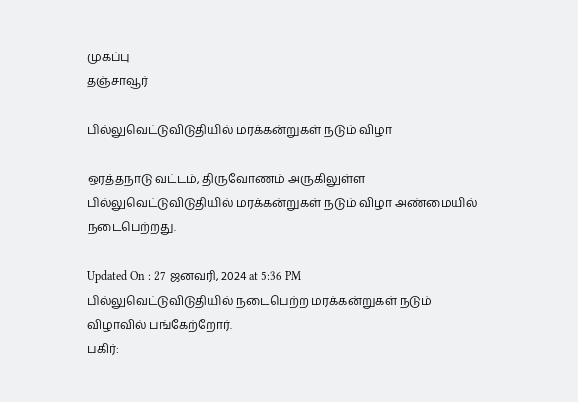முகப்பு
தஞ்சாவூர்

பில்லுவெட்டுவிடுதியில் மரக்கன்றுகள் நடும் விழா

ஒரத்தநாடு வட்டம், திருவோணம் அருகிலுள்ள பில்லுவெட்டுவிடுதியில் மரக்கன்றுகள் நடும் விழா அண்மையில் நடைபெற்றது.

Updated On : 27 ஜனவரி, 2024 at 5:36 PM
பில்லுவெட்டுவிடுதியில் நடைபெற்ற மரக்கன்றுகள் நடும் விழாவில் பங்கேற்றோர்.
பகிர்: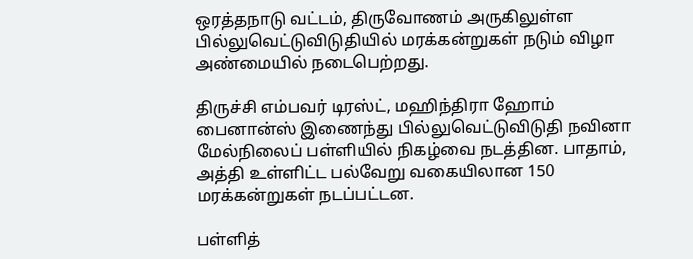ஒரத்தநாடு வட்டம், திருவோணம் அருகிலுள்ள பில்லுவெட்டுவிடுதியில் மரக்கன்றுகள் நடும் விழா அண்மையில் நடைபெற்றது.

திருச்சி எம்பவர் டிரஸ்ட், மஹிந்திரா ஹோம் பைனான்ஸ் இணைந்து பில்லுவெட்டுவிடுதி நவினா மேல்நிலைப் பள்ளியில் நிகழ்வை நடத்தின. பாதாம், அத்தி உள்ளிட்ட பல்வேறு வகையிலான 150 மரக்கன்றுகள் நடப்பட்டன.

பள்ளித்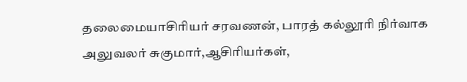தலைமையாசிரியர் சரவணன், பாரத் கல்லூரி நிர்வாக அலுவலர் சுகுமார்,ஆசிரியர்கள்,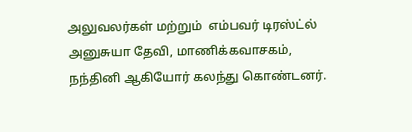அலுவலர்கள் மற்றும்  எம்பவர் டிரஸ்ட்ல் அனுசுயா தேவி, மாணிக்கவாசகம், நந்தினி ஆகியோர் கலந்து கொண்டனர்.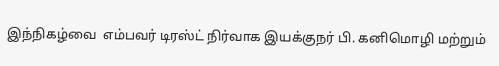இந்நிகழ்வை  எம்பவர் டிரஸ்ட் நிர்வாக இயக்குநர் பி. கனிமொழி மற்றும்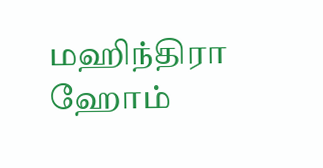மஹிந்திரா ஹோம்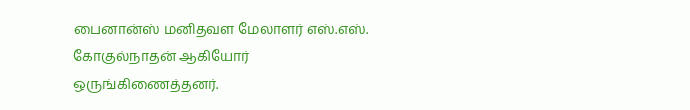பைனான்ஸ் மனிதவள மேலாளர் எஸ்.எஸ். கோகுல்நாதன் ஆகியோர்   ஒருங்கிணைத்தனர்.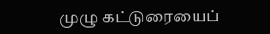முழு கட்டுரையைப்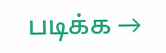படிக்க →